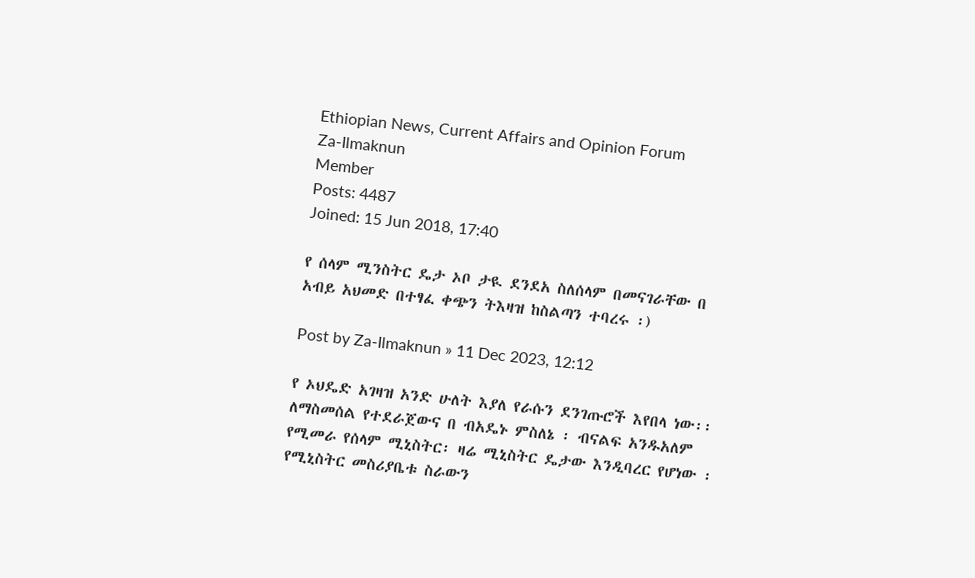Ethiopian News, Current Affairs and Opinion Forum
Za-Ilmaknun
Member
Posts: 4487
Joined: 15 Jun 2018, 17:40

የ ሰላም ሚንስትር ዴታ ኦቦ ታዪ ደንደአ ስለሰላም በመናገራቸው በ አብይ አህመድ በተፃፈ ቀጭን ትእዛዝ ከስልጣን ተባረሩ ፡)

Post by Za-Ilmaknun » 11 Dec 2023, 12:12

የ ኦህዴድ አገዛዝ አንድ ሁለት እያለ የራሱን ደንገጡሮች እየበላ ነው፡፡ ለማስመሰል የተደራጀውና በ ብአዴኑ ምስለኔ ፡ ብናልፍ አንዱአለም የሚመራ የሰላም ሚኒስትር፡ ዛሬ ሚኒስትር ዴታው እንዲባረር የሆነው ፡ የሚኒስትር መስሪያቤቱ ስራውን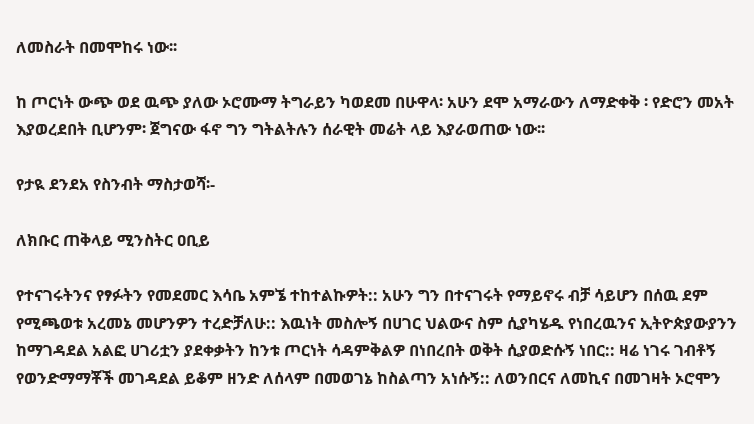ለመስራት በመሞከሩ ነው፡፡

ከ ጦርነት ውጭ ወደ ዉጭ ያለው ኦሮሙማ ትግራይን ካወደመ በሁዋላ፡ አሁን ደሞ አማራውን ለማድቀቅ ፡ የድሮን መአት እያወረደበት ቢሆንም፡ ጀግናው ፋኖ ግን ግትልትሉን ሰራዊት መሬት ላይ እያራወጠው ነው፡፡

የታዪ ደንደአ የስንብት ማስታወሻ፡-

ለክቡር ጠቅላይ ሚንስትር ዐቢይ

የተናገሩትንና የፃፉትን የመደመር እሳቤ አምኜ ተከተልኩዎት:: አሁን ግን በተናገሩት የማይኖሩ ብቻ ሳይሆን በሰዉ ደም የሚጫወቱ አረመኔ መሆንዎን ተረድቻለሁ:: እዉነት መስሎኝ በሀገር ህልውና ስም ሲያካሄዱ የነበረዉንና ኢትዮጵያውያንን ከማገዳደል አልፎ ሀገሪቷን ያደቀቃትን ከንቱ ጦርነት ሳዳምቅልዎ በነበረበት ወቅት ሲያወድሱኝ ነበር:: ዛሬ ነገሩ ገብቶኝ የወንድማማቾች መገዳደል ይቆም ዘንድ ለሰላም በመወገኔ ከስልጣን አነሱኝ:: ለወንበርና ለመኪና በመገዛት ኦሮሞን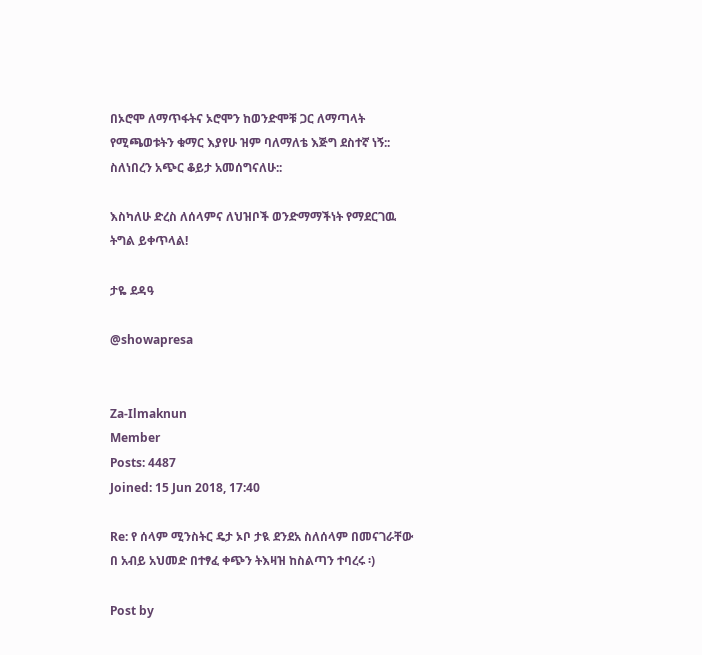በኦሮሞ ለማጥፋትና ኦሮሞን ከወንድሞቹ ጋር ለማጣላት የሚጫወቱትን ቁማር እያየሁ ዝም ባለማለቴ እጅግ ደስተኛ ነኝ:: ስለነበረን አጭር ቆይታ አመሰግናለሁ::

እስካለሁ ድረስ ለሰላምና ለህዝቦች ወንድማማችነት የማደርገዉ ትግል ይቀጥላል!

ታዬ ደዳዓ

@showapresa


Za-Ilmaknun
Member
Posts: 4487
Joined: 15 Jun 2018, 17:40

Re: የ ሰላም ሚንስትር ዴታ ኦቦ ታዪ ደንደአ ስለሰላም በመናገራቸው በ አብይ አህመድ በተፃፈ ቀጭን ትእዛዝ ከስልጣን ተባረሩ ፡)

Post by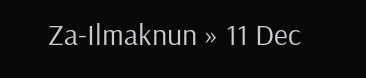Za-Ilmaknun » 11 Dec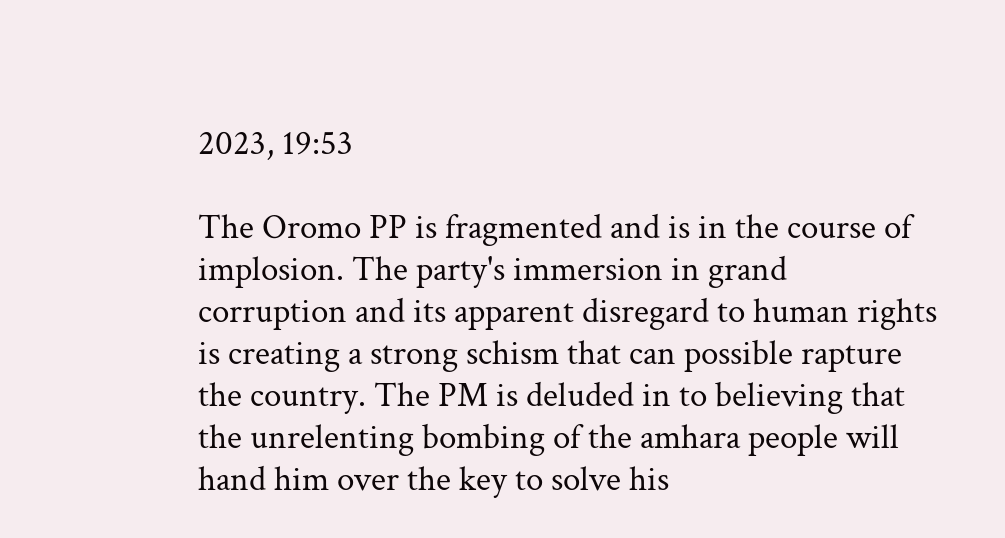2023, 19:53

The Oromo PP is fragmented and is in the course of implosion. The party's immersion in grand corruption and its apparent disregard to human rights is creating a strong schism that can possible rapture the country. The PM is deluded in to believing that the unrelenting bombing of the amhara people will hand him over the key to solve his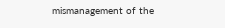mismanagement of the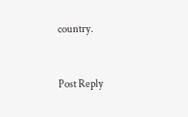country.


Post Reply